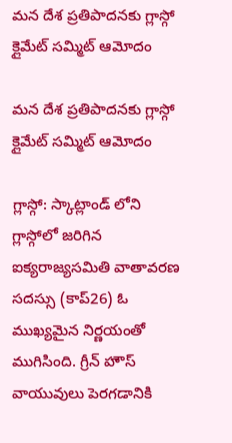మన దేశ ప్రతిపాదనకు గ్లాస్గో క్లైమేట్ సమ్మిట్‌‌‌‌‌‌‌‌ ఆమోదం

మన దేశ ప్రతిపాదనకు గ్లాస్గో క్లైమేట్ సమ్మిట్‌‌‌‌‌‌‌‌ ఆమోదం

గ్లాస్గో: స్కాట్లాండ్ లోని గ్లాస్గోలో జరిగిన ఐక్యరాజ్యసమితి వాతావరణ సదస్సు (కాప్‌‌‌‌‌‌‌‌‌‌‌‌‌‌‌‌‌‌‌‌‌‌‌‌‌‌‌‌‌‌‌‌‌‌‌‌‌‌‌‌‌‌‌‌‌‌‌‌‌‌‌‌‌‌‌‌‌‌‌‌‌‌‌‌26) ఓ ముఖ్యమైన నిర్ణయంతో ముగిసింది. గ్రీన్ హౌస్ వాయువులు పెరగడానికి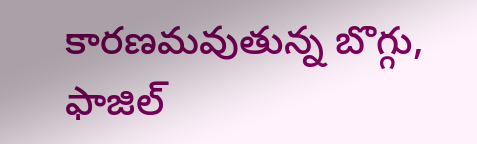కారణమవుతున్న బొగ్గు, ఫాజిల్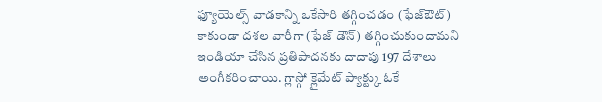ఫ్యూయెల్స్ వాడకాన్ని ఒకేసారి తగ్గించడం (ఫేజ్ఔట్) కాకుండా దశల వారీగా (ఫేజ్ డౌన్) తగ్గించుకుందామని ఇండియా చేసిన ప్రతిపాదనకు దాదాపు 197 దేశాలు అంగీకరించాయి. గ్లాస్గో క్లైమేట్ ప్యాక్ట్కు ఓకే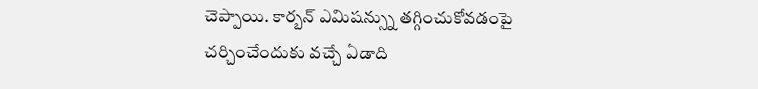చెప్పాయి. కార్బన్ ఎమిషన్స్ను తగ్గించుకోవడంపై చర్చించేందుకు వచ్చే ఏడాది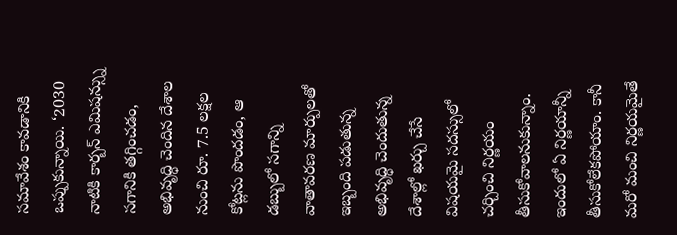సమావేశం కావడానికి ఒప్పుకున్నాయి. ‘2030 నాటికి కార్బన్ ఎమిషన్స్ను సగానికి తగ్గించడం, అభివృద్ధి చెందిన దేశాల నుంచి రూ. 7.5 లక్షల కోట్లను పొందడం, ఆ డబ్బులో సగాన్ని వాతావరణ మార్పులతో ఇబ్బంది పడుతున్న అభివృద్ధి చెందుతున్న దేశాల్లో ఖర్చు చేసే విషయమై సదస్సులో చర్చించి నిర్ణయం తీసుకోవాలనుకున్నాం. ఇందులో ఏ నిర్ణయాన్నీ తీసుకోలేకపోయాం. కానీ మరో మంచి నిర్ణయమైతే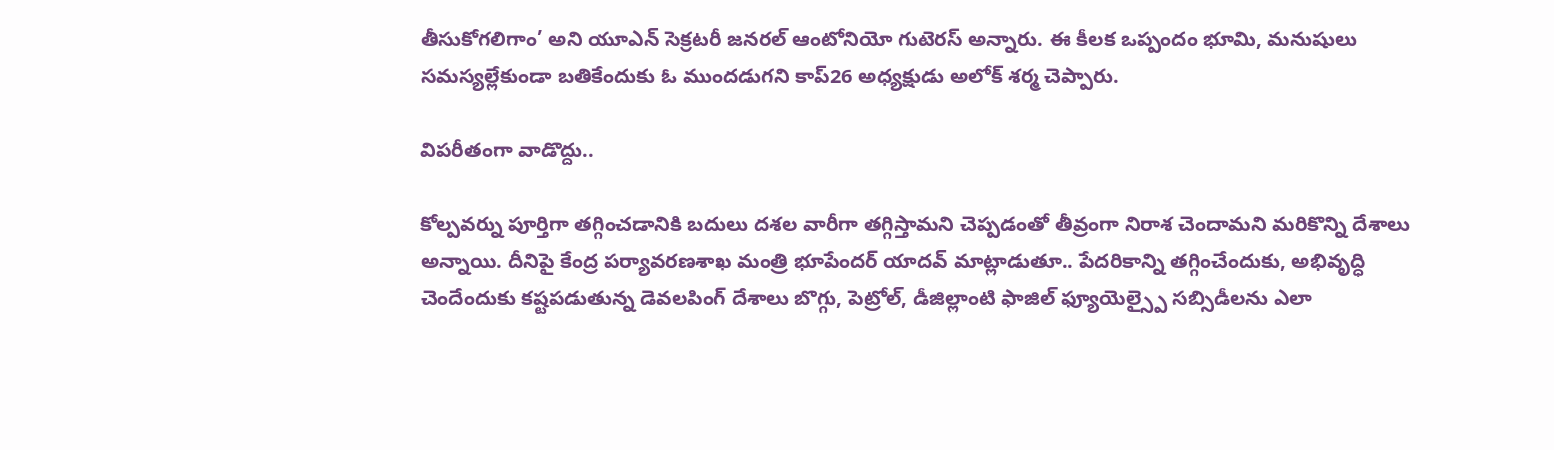తీసుకోగలిగాం’ అని యూఎన్ సెక్రటరీ జనరల్ ఆంటోనియో గుటెరస్ అన్నారు. ఈ కీలక ఒప్పందం భూమి, మనుషులు సమస్యల్లేకుండా బతికేందుకు ఓ ముందడుగని కాప్26 అధ్యక్షుడు అలోక్ శర్మ చెప్పారు.

విపరీతంగా వాడొద్దు..

కోల్పవర్ను పూర్తిగా తగ్గించడానికి బదులు దశల వారీగా తగ్గిస్తామని చెప్పడంతో తీవ్రంగా నిరాశ చెందామని మరికొన్ని దేశాలు అన్నాయి. దీనిపై కేంద్ర పర్యావరణశాఖ మంత్రి భూపేందర్‌‌‌‌‌‌‌‌‌‌‌‌‌‌‌‌‌‌‌‌‌‌‌‌‌‌‌‌‌‌‌‌‌‌‌‌‌‌‌‌‌‌‌‌‌‌‌‌‌‌‌‌‌‌‌‌‌‌‌‌‌‌‌‌ యాదవ్‌‌‌‌‌‌‌‌‌‌‌‌‌‌‌‌‌‌‌‌‌‌‌‌‌‌‌‌‌‌‌‌‌‌‌‌‌‌‌‌‌‌‌‌‌‌‌‌‌‌‌‌‌‌‌‌‌‌‌‌‌‌‌‌ మాట్లాడుతూ.. పేదరికాన్ని తగ్గించేందుకు, అభివృద్ధి చెందేందుకు కష్టపడుతున్న డెవలపింగ్ దేశాలు బొగ్గు, పెట్రోల్, డీజిల్లాంటి ఫాజిల్ ఫ్యూయెల్స్పై సబ్సిడీలను ఎలా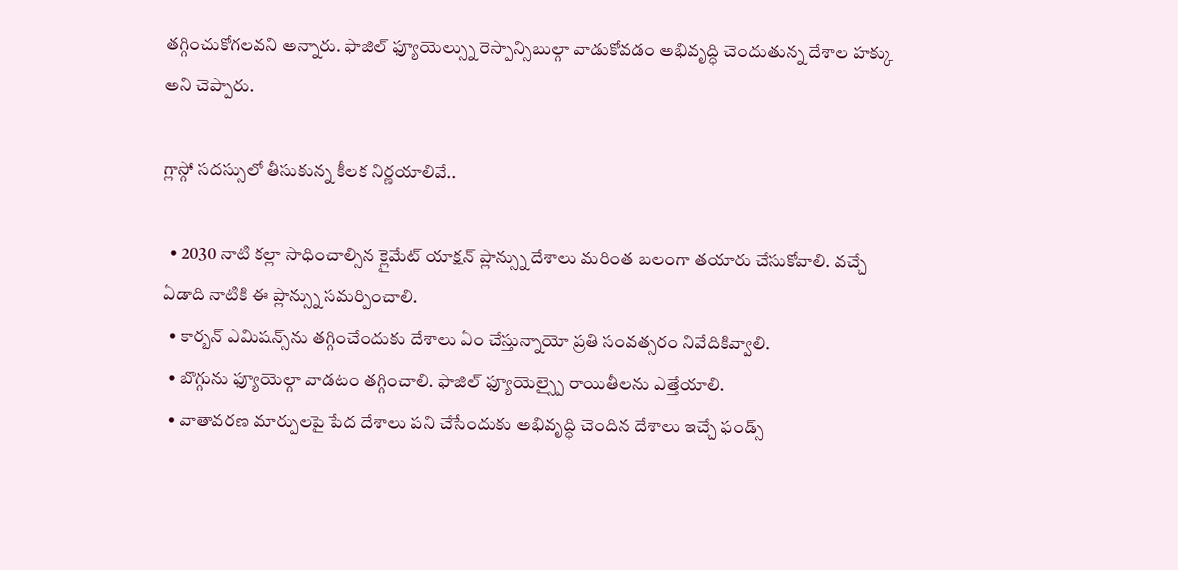తగ్గించుకోగలవని అన్నారు. ఫాజిల్ ఫ్యూయెల్స్ను రెస్పాన్సిబుల్గా వాడుకోవడం అభివృద్ధి చెందుతున్న దేశాల హక్కు అని చెప్పారు.

గ్లాస్గో సదస్సులో తీసుకున్న కీలక నిర్ణయాలివే..

  • 2030 నాటి కల్లా సాధించాల్సిన క్లైమేట్ యాక్షన్ ప్లాన్స్ను దేశాలు మరింత బలంగా తయారు చేసుకోవాలి. వచ్చే ఏడాది నాటికి ఈ ప్లాన్స్ను సమర్పించాలి.
  • కార్బన్ ఎమిషన్స్‌‌‌‌ను తగ్గించేందుకు దేశాలు ఏం చేస్తున్నాయో ప్రతి సంవత్సరం నివేదికివ్వాలి.
  • బొగ్గును ఫ్యూయెల్గా వాడటం తగ్గించాలి. ఫాజిల్ ఫ్యూయెల్స్పై రాయితీలను ఎత్తేయాలి.
  • వాతావరణ మార్పులపై పేద దేశాలు పని చేసేందుకు అభివృద్ధి చెందిన దేశాలు ఇచ్చే ఫండ్స్‌‌‌‌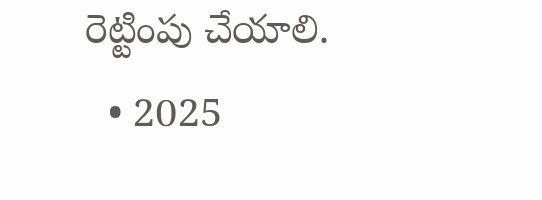రెట్టింపు చేయాలి.
  • 2025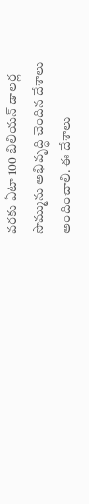వరకు ఏటా 100 బిలియన్ డాలర్ల సొమ్మును అభివృద్ధి చెందిన దేశాలు అందించాలి. ఈ దేశాలు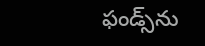ఫండ్స్‌‌‌‌ను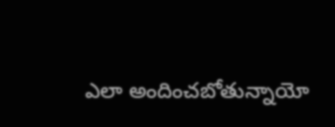ఎలా అందించబోతున్నాయో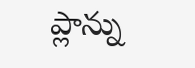ప్లాన్ను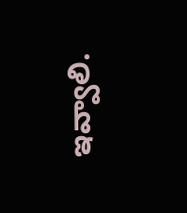ఇవ్వాలి.